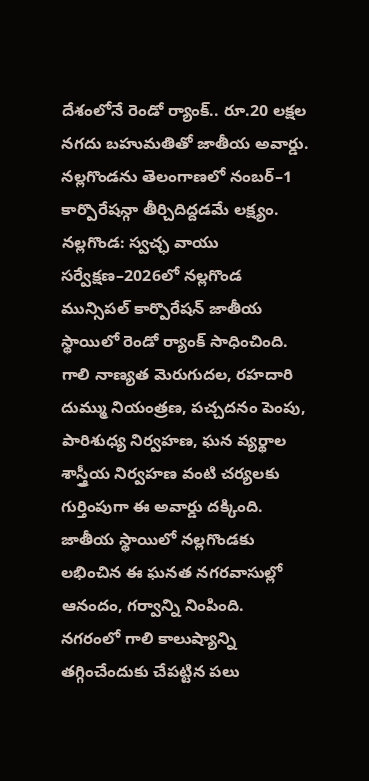దేశంలోనే రెండో ర్యాంక్.. రూ.20 లక్షల నగదు బహుమతితో జాతీయ అవార్డు.
నల్లగొండను తెలంగాణలో నంబర్–1 కార్పొరేషన్గా తీర్చిదిద్దడమే లక్ష్యం.
నల్లగొండ: స్వచ్ఛ వాయు సర్వేక్షణ–2026లో నల్లగొండ మున్సిపల్ కార్పొరేషన్ జాతీయ స్థాయిలో రెండో ర్యాంక్ సాధించింది. గాలి నాణ్యత మెరుగుదల, రహదారి దుమ్ము నియంత్రణ, పచ్చదనం పెంపు, పారిశుధ్య నిర్వహణ, ఘన వ్యర్థాల శాస్త్రీయ నిర్వహణ వంటి చర్యలకు గుర్తింపుగా ఈ అవార్డు దక్కింది. జాతీయ స్థాయిలో నల్లగొండకు లభించిన ఈ ఘనత నగరవాసుల్లో ఆనందం, గర్వాన్ని నింపింది.
నగరంలో గాలి కాలుష్యాన్ని తగ్గించేందుకు చేపట్టిన పలు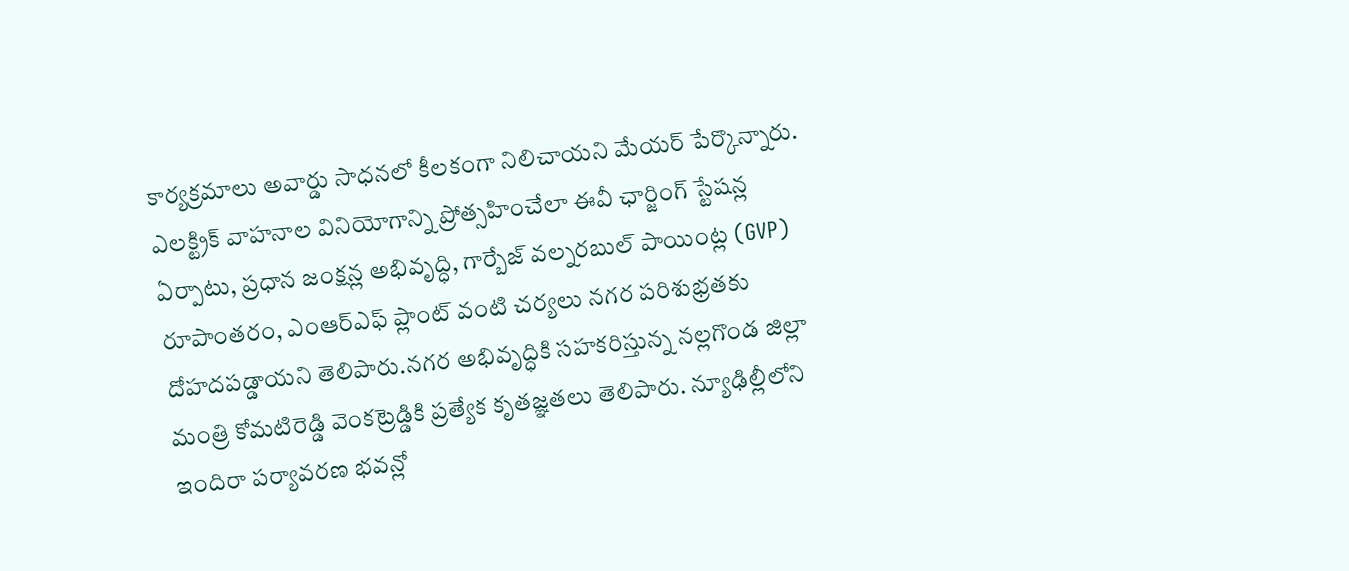కార్యక్రమాలు అవార్డు సాధనలో కీలకంగా నిలిచాయని మేయర్ పేర్కొన్నారు. ఎలక్ట్రిక్ వాహనాల వినియోగాన్ని ప్రోత్సహించేలా ఈవీ ఛార్జింగ్ స్టేషన్ల ఏర్పాటు, ప్రధాన జంక్షన్ల అభివృద్ధి, గార్బేజ్ వల్నరబుల్ పాయింట్ల (GVP) రూపాంతరం, ఎంఆర్ఎఫ్ ప్లాంట్ వంటి చర్యలు నగర పరిశుభ్రతకు దోహదపడ్డాయని తెలిపారు.నగర అభివృద్ధికి సహకరిస్తున్న నల్లగొండ జిల్లా మంత్రి కోమటిరెడ్డి వెంకట్రెడ్డికి ప్రత్యేక కృతజ్ఞతలు తెలిపారు. న్యూఢిల్లీలోని ఇందిరా పర్యావరణ భవన్లో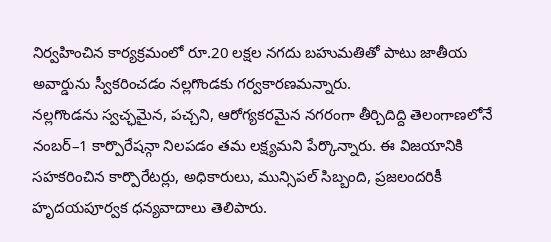నిర్వహించిన కార్యక్రమంలో రూ.20 లక్షల నగదు బహుమతితో పాటు జాతీయ అవార్డును స్వీకరించడం నల్లగొండకు గర్వకారణమన్నారు.
నల్లగొండను స్వచ్ఛమైన, పచ్చని, ఆరోగ్యకరమైన నగరంగా తీర్చిదిద్ది తెలంగాణలోనే నంబర్–1 కార్పొరేషన్గా నిలపడం తమ లక్ష్యమని పేర్కొన్నారు. ఈ విజయానికి సహకరించిన కార్పొరేటర్లు, అధికారులు, మున్సిపల్ సిబ్బంది, ప్రజలందరికీ హృదయపూర్వక ధన్యవాదాలు తెలిపారు.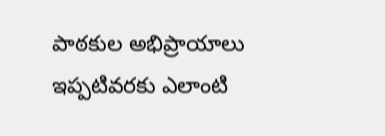పాఠకుల అభిప్రాయాలు
ఇప్పటివరకు ఎలాంటి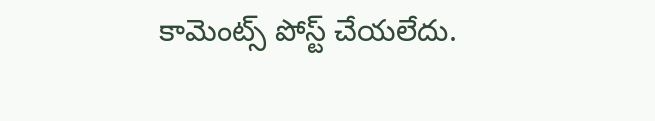కామెంట్స్ పోస్ట్ చేయలేదు.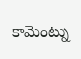కామెంట్ను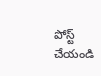పోస్ట్ చేయండి